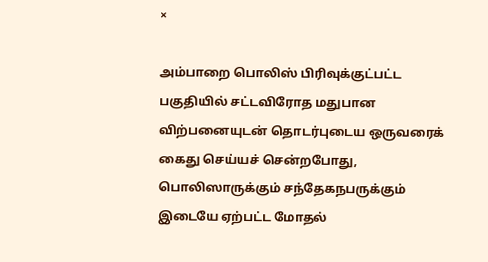×

அம்பாறை பொலிஸ் பிரிவுக்குட்பட்ட பகுதியில் சட்டவிரோத மதுபான விற்பனையுடன் தொடர்புடைய ஒருவரைக் கைது செய்யச் சென்றபோது, பொலிஸாருக்கும் சந்தேகநபருக்கும் இடையே ஏற்பட்ட மோதல்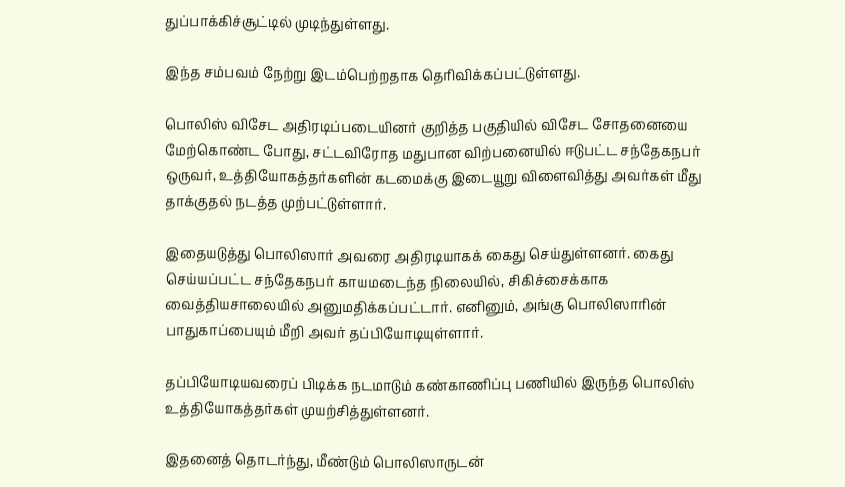துப்பாக்கிச்சூட்டில் முடிந்துள்ளது.

இந்த சம்பவம் நேற்று இடம்பெற்றதாக தெரிவிக்கப்பட்டுள்ளது.

பொலிஸ் விசேட அதிரடிப்படையினர் குறித்த பகுதியில் விசேட சோதனையை மேற்கொண்ட போது, சட்டவிரோத மதுபான விற்பனையில் ஈடுபட்ட சந்தேகநபர் ஒருவர், உத்தியோகத்தர்களின் கடமைக்கு இடையூறு விளைவித்து அவர்கள் மீது தாக்குதல் நடத்த முற்பட்டுள்ளார்.

இதையடுத்து பொலிஸார் அவரை அதிரடியாகக் கைது செய்துள்ளனர். கைது செய்யப்பட்ட சந்தேகநபர் காயமடைந்த நிலையில், சிகிச்சைக்காக வைத்தியசாலையில் அனுமதிக்கப்பட்டார். எனினும், அங்கு பொலிஸாரின் பாதுகாப்பையும் மீறி அவர் தப்பியோடியுள்ளார்.

தப்பியோடியவரைப் பிடிக்க நடமாடும் கண்காணிப்பு பணியில் இருந்த பொலிஸ் உத்தியோகத்தர்கள் முயற்சித்துள்ளனர்.

இதனைத் தொடர்ந்து, மீண்டும் பொலிஸாருடன்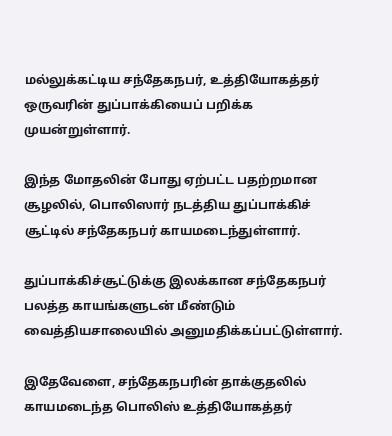மல்லுக்கட்டிய சந்தேகநபர், உத்தியோகத்தர் ஒருவரின் துப்பாக்கியைப் பறிக்க முயன்றுள்ளார்.

இந்த மோதலின் போது ஏற்பட்ட பதற்றமான சூழலில், பொலிஸார் நடத்திய துப்பாக்கிச் சூட்டில் சந்தேகநபர் காயமடைந்துள்ளார்.

துப்பாக்கிச்சூட்டுக்கு இலக்கான சந்தேகநபர் பலத்த காயங்களுடன் மீண்டும் வைத்தியசாலையில் அனுமதிக்கப்பட்டுள்ளார்.

இதேவேளை, சந்தேகநபரின் தாக்குதலில் காயமடைந்த பொலிஸ் உத்தியோகத்தர்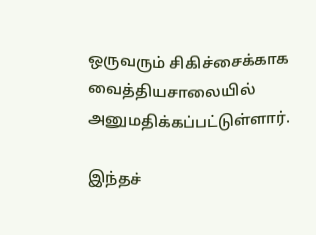ஒருவரும் சிகிச்சைக்காக வைத்தியசாலையில் அனுமதிக்கப்பட்டுள்ளார்.

இந்தச்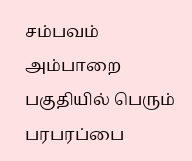சம்பவம் அம்பாறை பகுதியில் பெரும் பரபரப்பை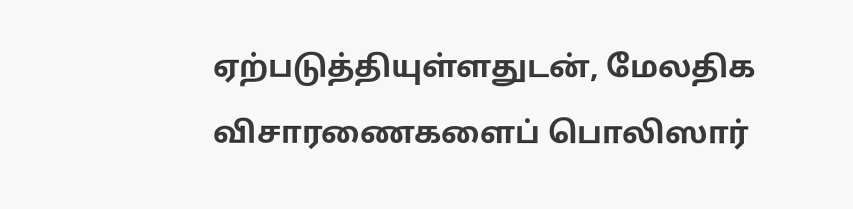ஏற்படுத்தியுள்ளதுடன், மேலதிக விசாரணைகளைப் பொலிஸார்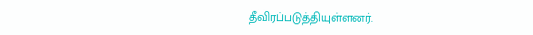தீவிரப்படுத்தியுள்ளனர்.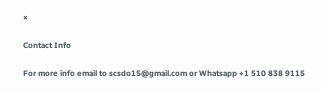×

Contact Info

For more info email to scsdo15@gmail.com or Whatsapp +1 510 838 9115